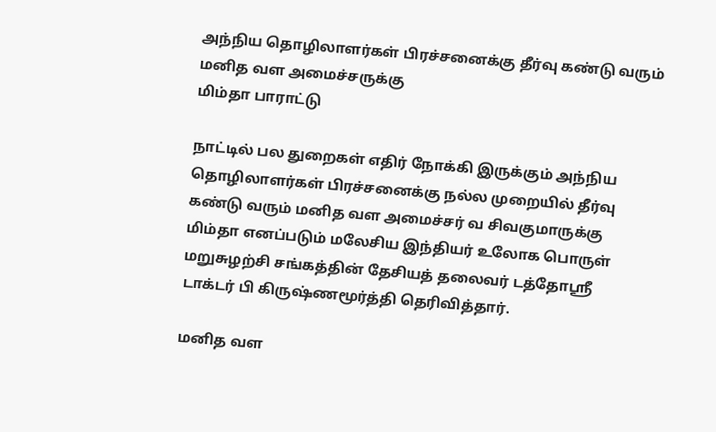அந்நிய தொழிலாளர்கள் பிரச்சனைக்கு தீர்வு கண்டு வரும்
மனித வள அமைச்சருக்கு
மிம்தா பாராட்டு

நாட்டில் பல துறைகள் எதிர் நோக்கி இருக்கும் அந்நிய தொழிலாளர்கள் பிரச்சனைக்கு நல்ல முறையில் தீர்வு கண்டு வரும் மனித வள அமைச்சர் வ சிவகுமாருக்கு மிம்தா எனப்படும் மலேசிய இந்தியர் உலோக பொருள் மறுசுழற்சி சங்கத்தின் தேசியத் தலைவர் டத்தோஸ்ரீ டாக்டர் பி கிருஷ்ணமூர்த்தி தெரிவித்தார்.

மனித வள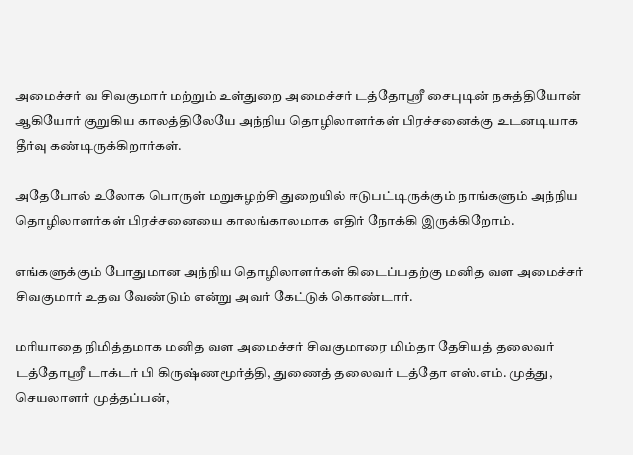அமைச்சர் வ சிவகுமார் மற்றும் உள்துறை அமைச்சர் டத்தோஸ்ரீ சைபுடின் நசுத்தியோன் ஆகியோர் குறுகிய காலத்திலேயே அந்நிய தொழிலாளர்கள் பிரச்சனைக்கு உடனடியாக தீர்வு கண்டிருக்கிறார்கள்.

அதேபோல் உலோக பொருள் மறுசுழற்சி துறையில் ஈடுபட்டிருக்கும் நாங்களும் அந்நிய தொழிலாளர்கள் பிரச்சனையை காலங்காலமாக எதிர் நோக்கி இருக்கிறோம்.

எங்களுக்கும் போதுமான அந்நிய தொழிலாளர்கள் கிடைப்பதற்கு மனித வள அமைச்சர் சிவகுமார் உதவ வேண்டும் என்று அவர் கேட்டுக் கொண்டார்.

மரியாதை நிமித்தமாக மனித வள அமைச்சர் சிவகுமாரை மிம்தா தேசியத் தலைவர் டத்தோஸ்ரீ டாக்டர் பி கிருஷ்ணமூர்த்தி, துணைத் தலைவர் டத்தோ எஸ்.எம். முத்து, செயலாளர் முத்தப்பன்,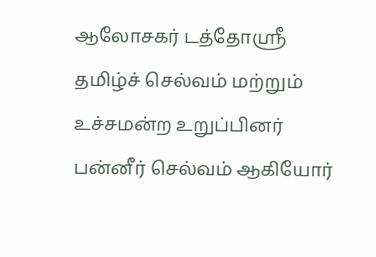ஆலோசகர் டத்தோஸ்ரீ தமிழ்ச் செல்வம் மற்றும் உச்சமன்ற உறுப்பினர் பன்னீர் செல்வம் ஆகியோர்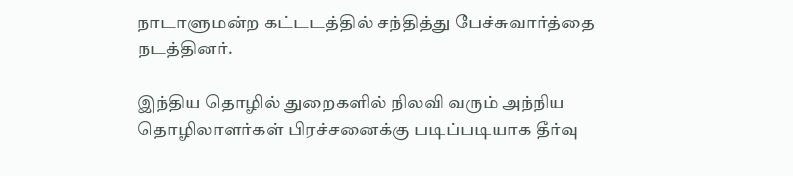நாடாளுமன்ற கட்டடத்தில் சந்தித்து பேச்சுவார்த்தை நடத்தினர்.

இந்திய தொழில் துறைகளில் நிலவி வரும் அந்நிய தொழிலாளர்கள் பிரச்சனைக்கு படிப்படியாக தீர்வு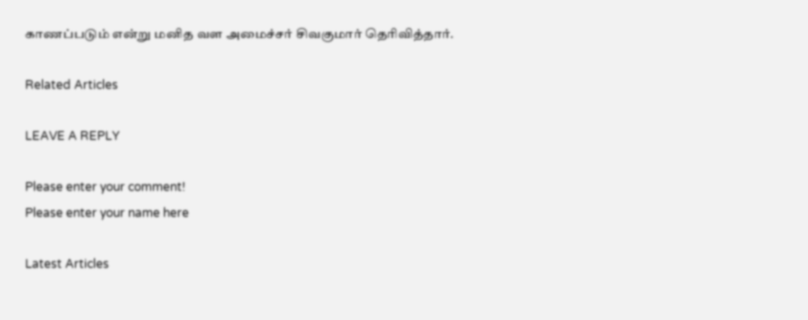காணப்படும் என்று மனித வள அமைச்சர் சிவகுமார் தெரிவித்தார்.

Related Articles

LEAVE A REPLY

Please enter your comment!
Please enter your name here

Latest Articles